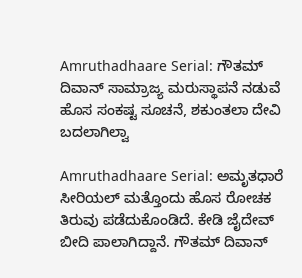Amruthadhaare Serial: ಗೌತಮ್ ದಿವಾನ್ ಸಾಮ್ರಾಜ್ಯ ಮರುಸ್ಥಾಪನೆ ನಡುವೆ ಹೊಸ ಸಂಕಷ್ಟ ಸೂಚನೆ, ಶಕುಂತಲಾ ದೇವಿ ಬದಲಾಗಿಲ್ವಾ

Amruthadhaare Serial: ಅಮೃತಧಾರೆ ಸೀರಿಯಲ್ ಮತ್ತೊಂದು ಹೊಸ ರೋಚಕ ತಿರುವು ಪಡೆದುಕೊಂಡಿದೆ. ಕೇಡಿ ಜೈದೇವ್ ಬೀದಿ ಪಾಲಾಗಿದ್ದಾನೆ. ಗೌತಮ್ ದಿವಾನ್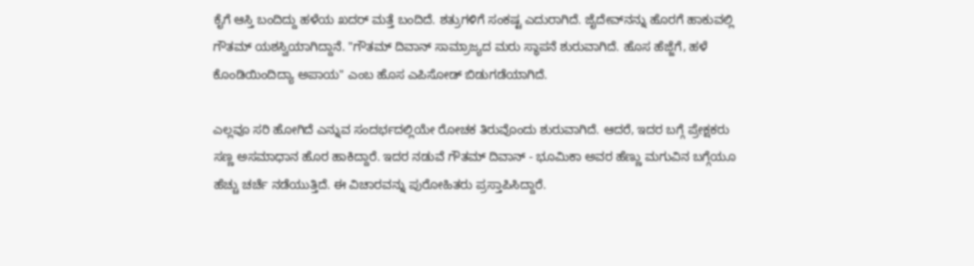ಕೈಗೆ ಆಸ್ತಿ ಬಂದಿದ್ದು ಹಳೆಯ ಖದರ್ ಮತ್ತೆ ಬಂದಿದೆ. ಶತ್ರುಗಳಿಗೆ ಸಂಕಷ್ಟ ಎದುರಾಗಿದೆ. ಜೈದೇವ್‌ನನ್ನು ಹೊರಗೆ ಹಾಕುವಲ್ಲಿ ಗೌತಮ್ ಯಶಸ್ವಿಯಾಗಿದ್ದಾನೆ. "ಗೌತಮ್ ದಿವಾನ್ ಸಾಮ್ರಾಜ್ಯದ ಮರು ಸ್ಥಾಪನೆ ಶುರುವಾಗಿದೆ. ಹೊಸ ಹೆಜ್ಜೆಗೆ, ಹಳೆ ಕೊಂಡಿಯಿಂದಿದ್ಯಾ ಅಪಾಯ" ಎಂಬ ಹೊಸ ಎಪಿಸೋಡ್ ಬಿಡುಗಡೆಯಾಗಿದೆ.

ಎಲ್ಲವೂ ಸರಿ ಹೋಗಿದೆ ಎನ್ನುವ ಸಂದರ್ಭದಲ್ಲಿಯೇ ರೋಚಕ ತಿರುವೊಂದು ಶುರುವಾಗಿದೆ. ಆದರೆ, ಇದರ ಬಗ್ಗೆ ಪ್ರೇಕ್ಷಕರು ಸಣ್ಣ ಅಸಮಾಧಾನ ಹೊರ ಹಾಕಿದ್ದಾರೆ. ಇದರ ನಡುವೆ ಗೌತಮ್ ದಿವಾನ್ - ಭೂಮಿಕಾ ಅವರ ಹೆಣ್ಣು ಮಗುವಿನ ಬಗ್ಗೆಯೂ ಹೆಚ್ಚು ಚರ್ಚೆ ನಡೆಯುತ್ತಿದೆ. ಈ ವಿಚಾರವನ್ನು ಪುರೋಹಿತರು ಪ್ರಸ್ತಾಪಿಸಿದ್ದಾರೆ.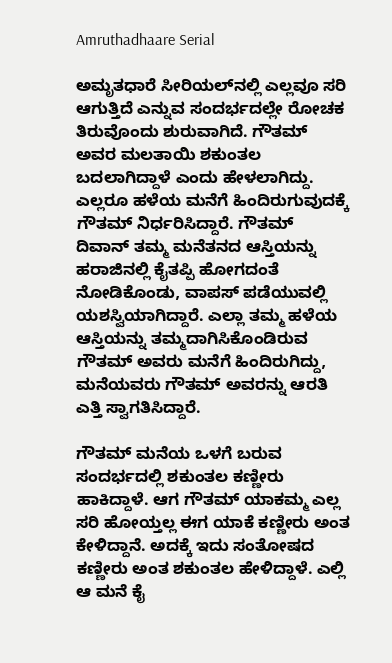Amruthadhaare Serial

ಅಮೃತಧಾರೆ ಸೀರಿಯಲ್‌ನಲ್ಲಿ ಎಲ್ಲವೂ ಸರಿ ಆಗುತ್ತಿದೆ ಎನ್ನುವ ಸಂದರ್ಭದಲ್ಲೇ ರೋಚಕ ತಿರುವೊಂದು ಶುರುವಾಗಿದೆ. ಗೌತಮ್ ಅವರ ಮಲತಾಯಿ ಶಕುಂತಲ ಬದಲಾಗಿದ್ದಾಳೆ ಎಂದು ಹೇಳಲಾಗಿದ್ದು. ಎಲ್ಲರೂ ಹಳೆಯ ಮನೆಗೆ ಹಿಂದಿರುಗುವುದಕ್ಕೆ ಗೌತಮ್ ನಿರ್ಧರಿಸಿದ್ದಾರೆ. ಗೌತಮ್ ದಿವಾನ್ ತಮ್ಮ ಮನೆತನದ ಆಸ್ತಿಯನ್ನು ಹರಾಜಿನಲ್ಲಿ ಕೈತಪ್ಪಿ ಹೋಗದಂತೆ ನೋಡಿಕೊಂಡು, ವಾಪಸ್ ಪಡೆಯುವಲ್ಲಿ ಯಶಸ್ವಿಯಾಗಿದ್ದಾರೆ. ಎಲ್ಲಾ ತಮ್ಮ ಹಳೆಯ ಆಸ್ತಿಯನ್ನು ತಮ್ಮದಾಗಿಸಿಕೊಂಡಿರುವ ಗೌತಮ್ ಅವರು ಮನೆಗೆ ಹಿಂದಿರುಗಿದ್ದು, ಮನೆಯವರು ಗೌತಮ್ ಅವರನ್ನು ಆರತಿ ಎತ್ತಿ ಸ್ವಾಗತಿಸಿದ್ದಾರೆ.

ಗೌತಮ್ ಮನೆಯ ಒಳಗೆ ಬರುವ ಸಂದರ್ಭದಲ್ಲಿ ಶಕುಂತಲ ಕಣ್ಣೀರು ಹಾಕಿದ್ದಾಳೆ. ಆಗ ಗೌತಮ್ ಯಾಕಮ್ಮ ಎಲ್ಲ ಸರಿ ಹೋಯ್ತಲ್ಲ ಈಗ ಯಾಕೆ ಕಣ್ಣೀರು ಅಂತ ಕೇಳಿದ್ದಾನೆ. ಅದಕ್ಕೆ ಇದು ಸಂತೋಷದ ಕಣ್ಣೀರು ಅಂತ ಶಕುಂತಲ ಹೇಳಿದ್ದಾಳೆ. ಎಲ್ಲಿ ಆ ಮನೆ ಕೈ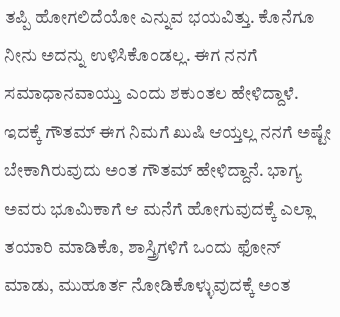ತಪ್ಪಿ ಹೋಗಲಿದೆಯೋ ಎನ್ನುವ ಭಯವಿತ್ತು. ಕೊನೆಗೂ ನೀನು ಅದನ್ನು ಉಳಿಸಿಕೊಂಡಲ್ಲ. ಈಗ ನನಗೆ ಸಮಾಧಾನವಾಯ್ತು ಎಂದು ಶಕುಂತಲ ಹೇಳಿದ್ದಾಳೆ. ಇದಕ್ಕೆ ಗೌತಮ್ ಈಗ ನಿಮಗೆ ಖುಷಿ ಆಯ್ತಲ್ಲ ನನಗೆ ಅಷ್ಟೇ ಬೇಕಾಗಿರುವುದು ಅಂತ ಗೌತಮ್ ಹೇಳಿದ್ದಾನೆ. ಭಾಗ್ಯ ಅವರು ಭೂಮಿಕಾಗೆ ಆ ಮನೆಗೆ ಹೋಗುವುದಕ್ಕೆ ಎಲ್ಲಾ ತಯಾರಿ ಮಾಡಿಕೊ, ಶಾಸ್ತ್ರಿಗಳಿಗೆ ಒಂದು ಫೋನ್ ಮಾಡು, ಮುಹೂರ್ತ ನೋಡಿಕೊಳ್ಳುವುದಕ್ಕೆ ಅಂತ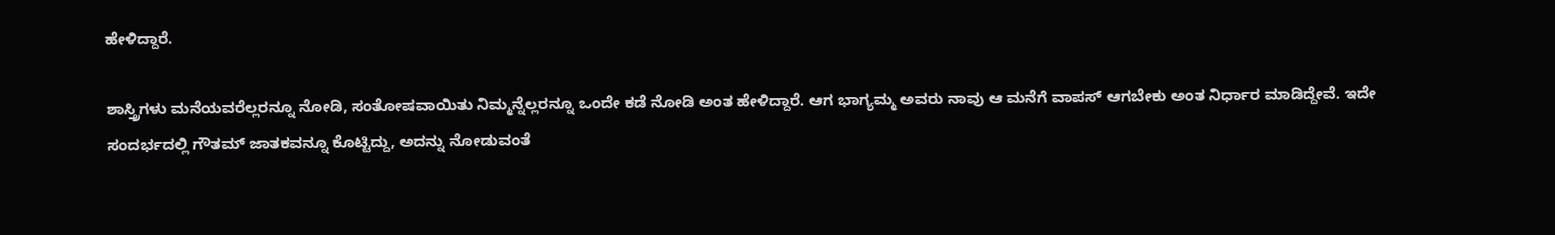ಹೇಳಿದ್ದಾರೆ.

ಶಾಸ್ತ್ರಿಗಳು ಮನೆಯವರೆಲ್ಲರನ್ನೂ ನೋಡಿ, ಸಂತೋಷವಾಯಿತು ನಿಮ್ಮನ್ನೆಲ್ಲರನ್ನೂ ಒಂದೇ ಕಡೆ ನೋಡಿ ಅಂತ ಹೇಳಿದ್ದಾರೆ. ಆಗ ಭಾಗ್ಯಮ್ಮ ಅವರು ನಾವು ಆ ಮನೆಗೆ ವಾಪಸ್ ಆಗಬೇಕು ಅಂತ ನಿರ್ಧಾರ ಮಾಡಿದ್ದೇವೆ. ಇದೇ ಸಂದರ್ಭದಲ್ಲಿ ಗೌತಮ್‌ ಜಾತಕವನ್ನೂ ಕೊಟ್ಟಿದ್ದು, ಅದನ್ನು ನೋಡುವಂತೆ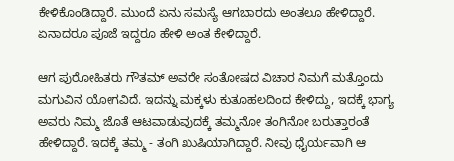ಕೇಳಿಕೊಂಡಿದ್ದಾರೆ. ಮುಂದೆ ಏನು ಸಮಸ್ಯೆ ಆಗಬಾರದು ಅಂತಲೂ ಹೇಳಿದ್ದಾರೆ. ಏನಾದರೂ ಪೂಜೆ ಇದ್ದರೂ ಹೇಳಿ ಅಂತ ಕೇಳಿದ್ದಾರೆ.

ಆಗ ಪುರೋಹಿತರು ಗೌತಮ್ ಅವರೇ ಸಂತೋಷದ ವಿಚಾರ ನಿಮಗೆ ಮತ್ತೊಂದು ಮಗುವಿನ ಯೋಗವಿದೆ. ಇದನ್ನು ಮಕ್ಕಳು ಕುತೂಹಲದಿಂದ ಕೇಳಿದ್ದು, ಇದಕ್ಕೆ ಭಾಗ್ಯ ಅವರು ನಿಮ್ಮ ಜೊತೆ ಆಟವಾಡುವುದಕ್ಕೆ ತಮ್ಮನೋ ತಂಗಿನೋ ಬರುತ್ತಾರಂತೆ ಹೇಳಿದ್ದಾರೆ. ಇದಕ್ಕೆ ತಮ್ಮ - ತಂಗಿ ಖುಷಿಯಾಗಿದ್ದಾರೆ. ನೀವು ಧೈರ್ಯವಾಗಿ ಆ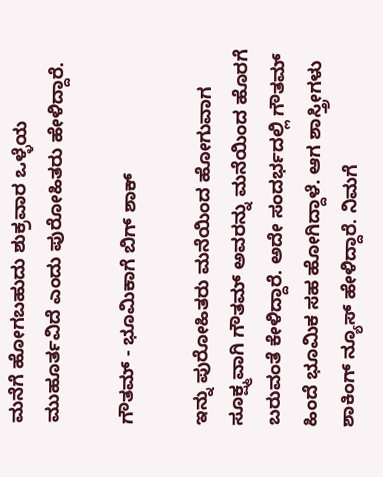ಮನೆಗೆ ಹೋಗಬಹುದು ಶುಕ್ರವಾರ ಒಳ್ಳೆಯ ಮುಹೂರ್ತವಿದೆ ಎಂದು ಪುರೋಹಿತರು ಹೇಳಿದ್ದಾರೆ.

ಗೌತಮ್ - ಭೂಮಿಕಾಗೆ ಬಿಗ್ ಶಾಕ್‌

ಇನ್ನು ಪುರೋಹಿತರು ಮನೆಯಿಂದ ಹೋಗುವಾಗ ಸೂಕ್ಷ್ಮವಾಗಿ ಗೌತಮ್ ಅವರನ್ನು ಮನೆಯಿಂದ ಹೊರಗೆ ಬರುವಂತೆ ಕೇಳಿದ್ದಾರೆ. ಅದೇ ಸಂದರ್ಭದಲ್ಲಿ ಗೌತಮ್ ಹಿಂದೆ ಭೂಮಿಕ ಸಹ ಹೋಗಿದ್ದಾಳೆ. ಆಗ ಶಾಸ್ತ್ರೀಗಳು ಶಾಕಿಂಗ್ ನ್ಯೂಸ್ ಹೇಳಿದ್ದಾರೆ. ನಿಮಗೆ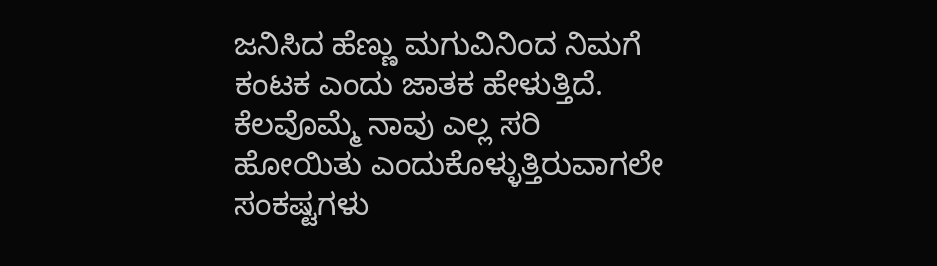ಜನಿಸಿದ ಹೆಣ್ಣು ಮಗುವಿನಿಂದ ನಿಮಗೆ ಕಂಟಕ ಎಂದು ಜಾತಕ ಹೇಳುತ್ತಿದೆ. ಕೆಲವೊಮ್ಮೆ ನಾವು ಎಲ್ಲ ಸರಿ ಹೋಯಿತು ಎಂದುಕೊಳ್ಳುತ್ತಿರುವಾಗಲೇ ಸಂಕಷ್ಟಗಳು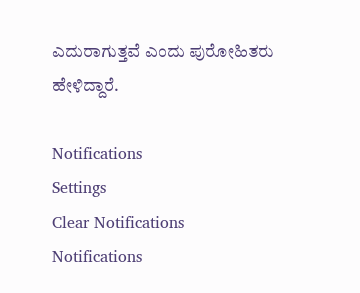ಎದುರಾಗುತ್ತವೆ ಎಂದು ಪುರೋಹಿತರು ಹೇಳಿದ್ದಾರೆ.

Notifications
Settings
Clear Notifications
Notifications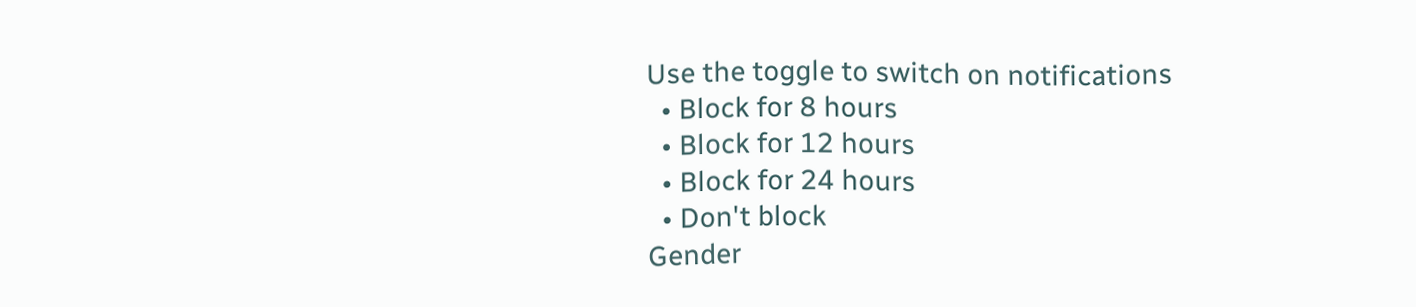Use the toggle to switch on notifications
  • Block for 8 hours
  • Block for 12 hours
  • Block for 24 hours
  • Don't block
Gender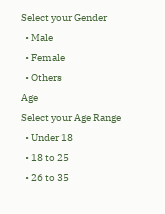Select your Gender
  • Male
  • Female
  • Others
Age
Select your Age Range
  • Under 18
  • 18 to 25
  • 26 to 35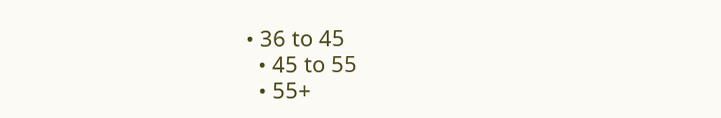• 36 to 45
  • 45 to 55
  • 55+